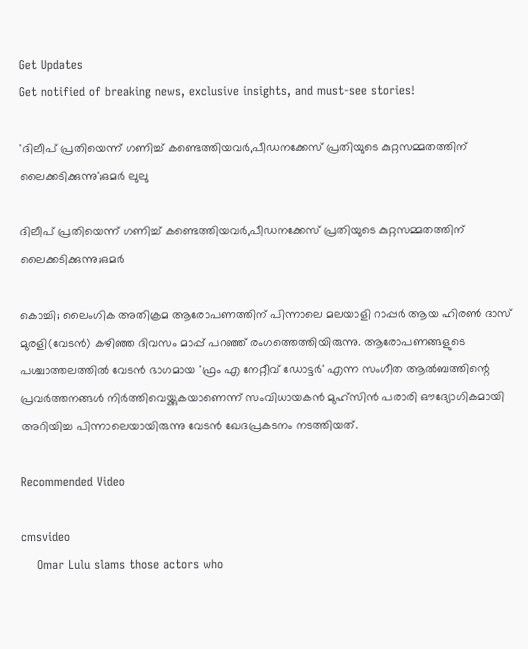Get Updates
Get notified of breaking news, exclusive insights, and must-see stories!

'ദിലീപ് പ്രതിയെന്ന് ഗണിച്ച് കണ്ടെത്തിയവർ,പീഡനക്കേസ് പ്രതിയുടെ കുറ്റസമ്മതത്തിന് ലൈക്കടിക്കുന്നു';ഒമർ ലുലു

ദിലീപ് പ്രതിയെന്ന് ഗണിച്ച് കണ്ടെത്തിയവർ,പീഡനക്കേസ് പ്രതിയുടെ കുറ്റസമ്മതത്തിന് ലൈക്കടിക്കുന്നു;ഒമർ

കൊച്ചി; ലൈംഗിക അതിക്രമ ആരോപണത്തിന് പിന്നാലെ മലയാളി റാപ്പർ ആയ ഹിരണ്‍ ദാസ് മുരളി(വേടന്‍) കഴിഞ്ഞ ദിവസം മാപ്പ് പറഞ്ഞ് രംഗത്തെത്തിയിരുന്നു. ആരോപണങ്ങളുടെ പശ്ചാത്തലത്തിൽ വേടൻ ഭാഗമായ 'ഫ്രം എ നേറ്റീവ് ഡോട്ടർ' എന്ന സംഗീത ആൽബത്തിന്റെ പ്രവർത്തനങ്ങൾ നിർത്തിവെയ്ക്കുകയാണെന്ന് സംവിധായകൻ മുഹ്സിൻ പരാരി ഔദ്യോഗികമായി അറിയിച്ച പിന്നാലെയായിരുന്നു വേടൻ ഖേദപ്രകടനം നടത്തിയത്.

Recommended Video

cmsvideo
    Omar Lulu slams those actors who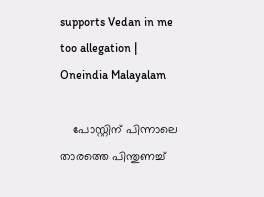supports Vedan in me too allegation | Oneindia Malayalam

    പോസ്റ്റിന് പിന്നാലെ താരത്തെ പിന്തുണച്ച്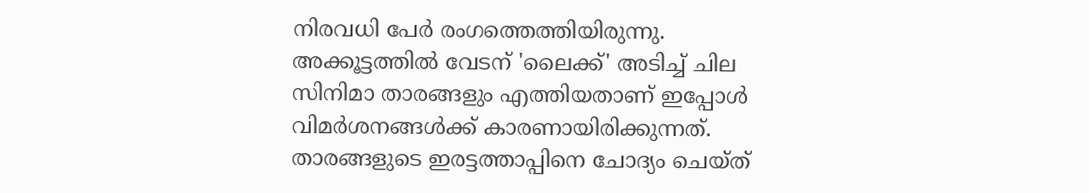നിരവധി പേർ രംഗത്തെത്തിയിരുന്നു. അക്കൂട്ടത്തിൽ വേടന് 'ലൈക്ക്' അടിച്ച് ചില സിനിമാ താരങ്ങളും എത്തിയതാണ് ഇപ്പോൾ വിമർശനങ്ങൾക്ക് കാരണായിരിക്കുന്നത്. താരങ്ങളുടെ ഇരട്ടത്താപ്പിനെ ചോദ്യം ചെയ്ത്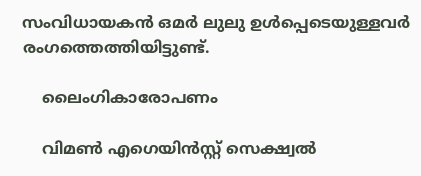സംവിധായകൻ ഒമർ ലുലു ഉൾപ്പെടെയുള്ളവർ രംഗത്തെത്തിയിട്ടുണ്ട്.

    ലൈംഗികാരോപണം

    വിമൺ എഗെയിൻസ്റ്റ് സെക്ഷ്വൽ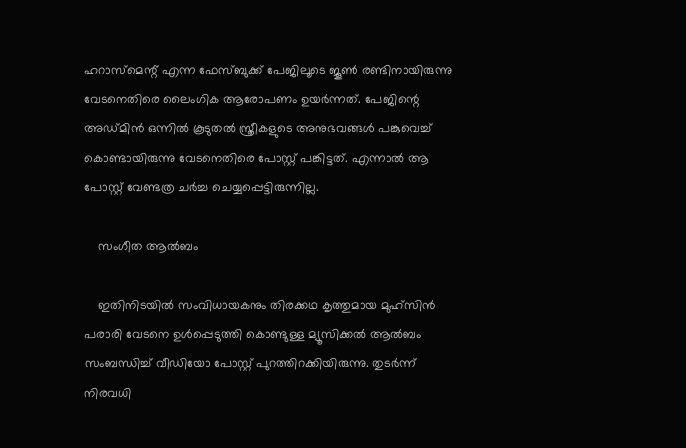ഹറാസ്മെന്റ് എന്ന ഫേസ്ബുക്ക് പേജിലൂടെ ജൂൺ രണ്ടിനായിരുന്നു വേടനെതിരെ ലൈംഗിക ആരോപണം ഉയർന്നത്. പേജിന്റെ അഡ്മിൻ ഒന്നിൽ കൂടുതൽ സ്ത്രീകളുടെ അനുഭവങ്ങൾ പങ്കുവെച്ച് കൊണ്ടായിരുന്നു വേടനെതിരെ പോസ്റ്റ് പങ്കിട്ടത്. എന്നാൽ ആ പോസ്റ്റ് വേണ്ടത്ര ചർച്ച ചെയ്യപ്പെട്ടിരുന്നില്ല.

    സംഗീത ആൽബം

    ഇതിനിടയിൽ സംവിധായകനും തിരക്കഥ കൃത്തുമായ മുഹ്സിൻ പരാരി വേടനെ ഉൾപ്പെടുത്തി കൊണ്ടുള്ള മ്യൂസിക്കൽ ആൽബം സംബന്ധിച്ച് വീഡിയോ പോസ്റ്റ് പുറത്തിറക്കിയിരുന്നു. തുടർന്ന് നിരവധി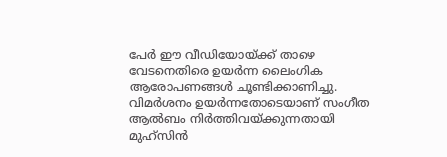പേർ ഈ വീഡിയോയ്ക്ക് താഴെ വേടനെതിരെ ഉയർന്ന ലൈംഗിക ആരോപണങ്ങൾ ചൂണ്ടിക്കാണിച്ചു. വിമർശനം ഉയർന്നതോടെയാണ് സംഗീത ആല്‍ബം നിര്‍ത്തിവയ്ക്കുന്നതായി മുഹ്‌സിന്‍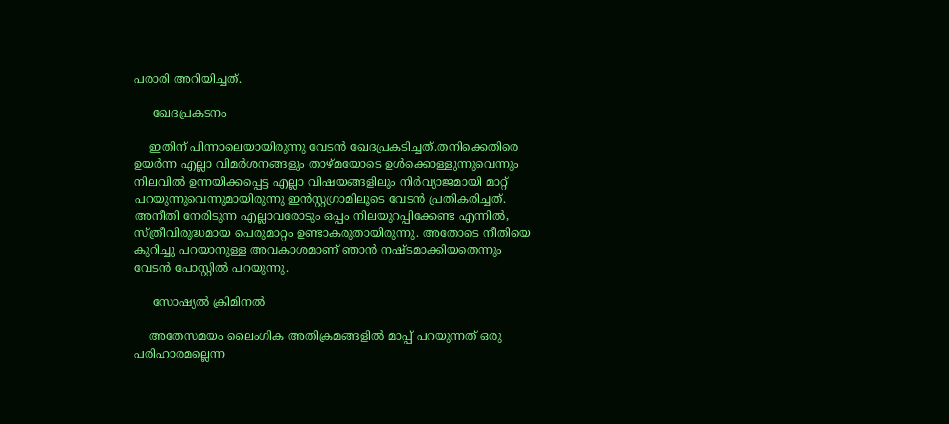പരാരി അറിയിച്ചത്.

     ഖേദപ്രകടനം

    ഇതിന് പിന്നാലെയായിരുന്നു വേടൻ ഖേദപ്രകടിച്ചത്.തനിക്കെതിരെ ഉയർന്ന എല്ലാ വിമർശനങ്ങളും താഴ്മയോടെ ഉൾക്കൊള്ളുന്നുവെന്നും നിലവിൽ ഉന്നയിക്കപ്പെട്ട എല്ലാ വിഷയങ്ങളിലും നിർവ്യാജമായി മാറ്റ് പറയുന്നുവെന്നുമായിരുന്നു ഇൻസ്റ്റഗ്രാമിലൂടെ വേടൻ പ്രതികരിച്ചത്. അനീതി നേരിടുന്ന എല്ലാവരോടും ഒപ്പം നിലയുറപ്പിക്കേണ്ട എന്നില്‍, സ്ത്രീവിരുദ്ധമായ പെരുമാറ്റം ഉണ്ടാകരുതായിരുന്നു. അതോടെ നീതിയെ കുറിച്ചു പറയാനുള്ള അവകാശമാണ് ഞാൻ നഷ്ടമാക്കിയതെന്നും വേടൻ പോസ്റ്റിൽ പറയുന്നു.

     സോഷ്യൽ ക്രിമിനൽ

    അതേസമയം ലൈംഗിക അതിക്രമങ്ങളിൽ മാപ്പ് പറയുന്നത് ഒരു പരിഹാരമല്ലെന്ന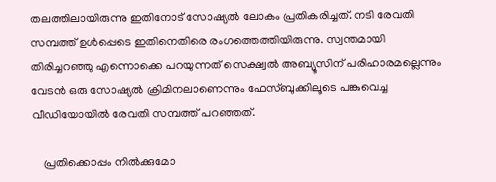തലത്തിലായിരുന്നു ഇതിനോട് സോഷ്യൽ ലോകം പ്രതികരിച്ചത്. നടി രേവതി സമ്പത്ത് ഉൾപ്പെടെ ഇതിനെതിരെ രംഗത്തെത്തിയിരുന്നു. സ്വന്തമായി തിരിച്ചറഞ്ഞു എന്നൊക്കെ പറയുന്നത് സെക്ഷ്വല്‍ അബ്യൂസിന് പരിഹാരമല്ലെന്നും വേടന്‍ ഒരു സോഷ്യല്‍ ക്രിമിനലാണെന്നും ഫേസ്ബുക്കിലൂടെ പങ്കുവെച്ച വീഡിയോയില്‍ രേവതി സമ്പത്ത് പറഞ്ഞത്.

    പ്രതിക്കൊപ്പം നിൽക്കുമോ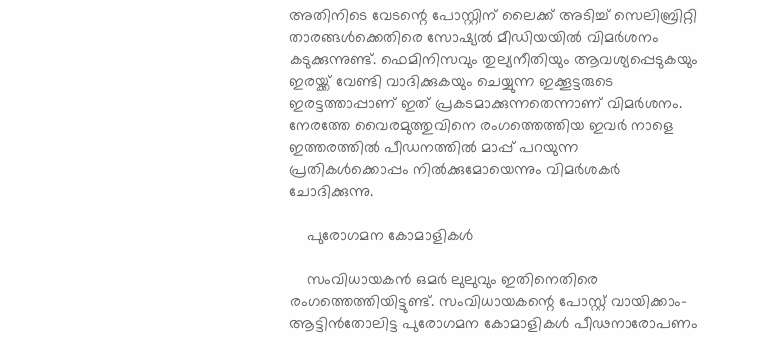അതിനിടെ വേടന്റെ പോസ്റ്റിന് ലൈക്ക് അടിച്ച് സെലിബ്രിറ്റി താരങ്ങൾക്കെതിരെ സോഷ്യൽ മീഡിയയിൽ വിമർശനം കടുക്കുന്നുണ്ട്. ഫെമിനിസവും തുല്യനീതിയും ആവശ്യപ്പെടുകയും ഇരയ്ക്ക് വേണ്ടി വാദിക്കുകയും ചെയ്യുന്ന ഇക്കൂട്ടരുടെ ഇരട്ടത്താപ്പാണ് ഇത് പ്രകടമാക്കുന്നതെന്നാണ് വിമർശനം. നേരത്തേ വൈരമുത്തുവിനെ രംഗത്തെത്തിയ ഇവർ നാളെ ഇത്തരത്തിൽ പീഡനത്തിൽ മാപ്പ് പറയുന്ന പ്രതികൾക്കൊപ്പം നിൽക്കുമോയെന്നും വിമർശകർ ചോദിക്കുന്നു.

    പുരോഗമന കോമാളികൾ

    സംവിധായകൻ ഒമർ ലുലുവും ഇതിനെതിരെ രംഗത്തെത്തിയിട്ടുണ്ട്. സംവിധായകന്റെ പോസ്റ്റ് വായിക്കാം-ആട്ടിൻതോലിട്ട പുരോഗമന കോമാളികൾ പീഢനാരോപണം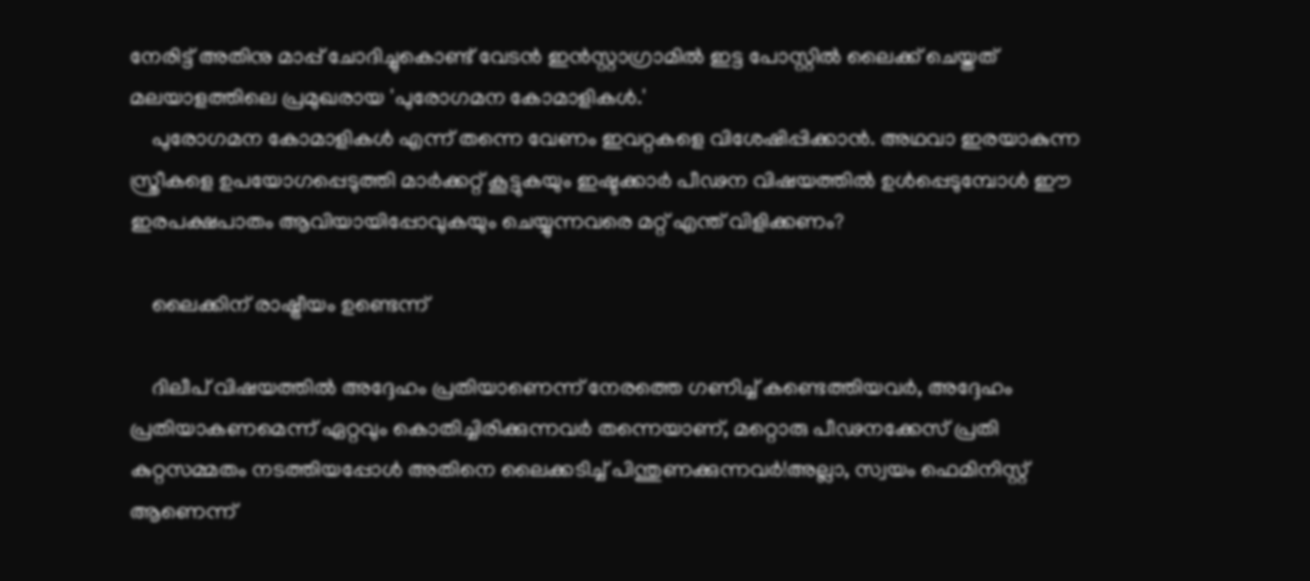നേരിട്ട്‌ അതിനു മാപ്പ്‌ ചോദിച്ചുകൊണ്ട്‌ വേടൻ ഇൻസ്റ്റാഗ്രാമിൽ ഇട്ട പോസ്റ്റിൽ ലൈക്ക്‌ ചെയ്തത്‌ മലയാളത്തിലെ പ്രമുഖരായ 'പുരോഗമന കോമാളികൾ.'
    പുരോഗമന കോമാളികൾ എന്ന് തന്നെ വേണം ഇവറ്റകളെ വിശേഷിപ്പിക്കാൻ. അഥവാ ഇരയാകുന്ന സ്ത്രീകളെ ഉപയോഗപ്പെടുത്തി മാർക്കറ്റ്‌ കൂട്ടുകയും ഇഷ്ടക്കാർ പീഢന വിഷയത്തിൽ ഉൾപ്പെടുമ്പോൾ ഈ ഇരപക്ഷപാതം ആവിയായിപ്പോവുകയും ചെയ്യുന്നവരെ മറ്റ്‌ എന്ത്‌ വിളിക്കണം?

    ലൈക്കിന് രാഷ്ട്രീയം ഉണ്ടെന്ന്

    ദിലീപ്‌ വിഷയത്തിൽ അദ്ദേഹം പ്രതിയാണെന്ന് നേരത്തെ ഗണിച്ച്‌ കണ്ടെത്തിയവർ, അദ്ദേഹം പ്രതിയാകണമെന്ന് ഏറ്റവും കൊതിച്ചിരിക്കുന്നവർ തന്നെയാണ്‌, മറ്റൊരു പീഢനക്കേസ്‌ പ്രതി കുറ്റസമ്മതം നടത്തിയപ്പോൾ അതിനെ ലൈക്കടിച്ച്‌ പിന്തുണക്കുന്നവർ!അല്ലാ, സ്വയം ഫെമിനിസ്റ്റ് ആണെന്ന്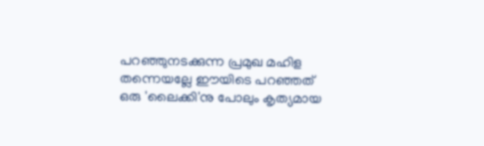പറഞ്ഞുനടക്കുന്ന പ്രമുഖ മഹിള തന്നെയല്ലേ ഈയിടെ പറഞ്ഞത്‌ ഒരു 'ലൈക്കി'നു പോലും കൃത്യമായ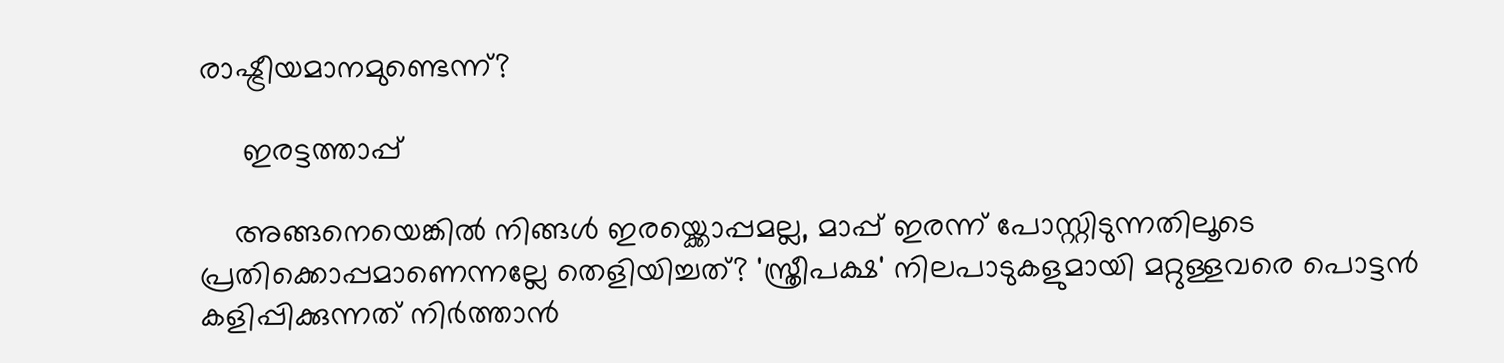രാഷ്ട്രീയമാനമുണ്ടെന്ന്?

     ഇരട്ടത്താപ്പ്

    അങ്ങനെയെങ്കിൽ നിങ്ങൾ ഇരയ്ക്കൊപ്പമല്ല, മാപ്പ്‌ ഇരന്ന് പോസ്റ്റിടുന്നതിലൂടെ പ്രതിക്കൊപ്പമാണെന്നല്ലേ തെളിയിച്ചത്‌? 'സ്ത്രീപക്ഷ' നിലപാടുകളുമായി മറ്റുള്ളവരെ പൊട്ടൻ കളിപ്പിക്കുന്നത്‌ നിർത്താൻ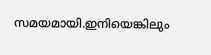സമയമായി.ഇനിയെങ്കിലും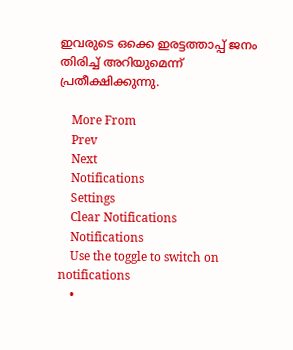ഇവരുടെ ഒക്കെ ഇരട്ടത്താപ്പ് ജനം തിരിച്ച്‌ അറിയുമെന്ന് പ്രതീക്ഷിക്കുന്നു.

    More From
    Prev
    Next
    Notifications
    Settings
    Clear Notifications
    Notifications
    Use the toggle to switch on notifications
    •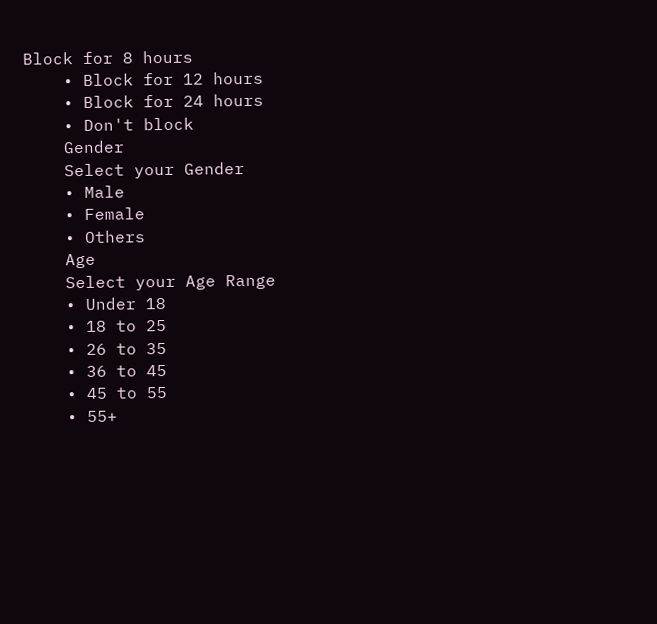Block for 8 hours
    • Block for 12 hours
    • Block for 24 hours
    • Don't block
    Gender
    Select your Gender
    • Male
    • Female
    • Others
    Age
    Select your Age Range
    • Under 18
    • 18 to 25
    • 26 to 35
    • 36 to 45
    • 45 to 55
    • 55+